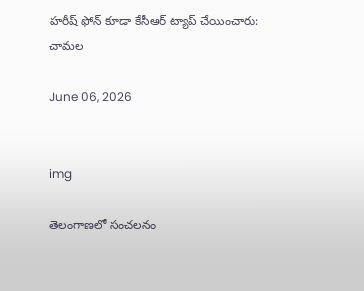హరీష్‌ ఫోన్ కూడా కేసీఆర్‌ ట్యాప్ చేయించారు: చామల

June 06, 2026


img

తెలంగాణలో సంచలనం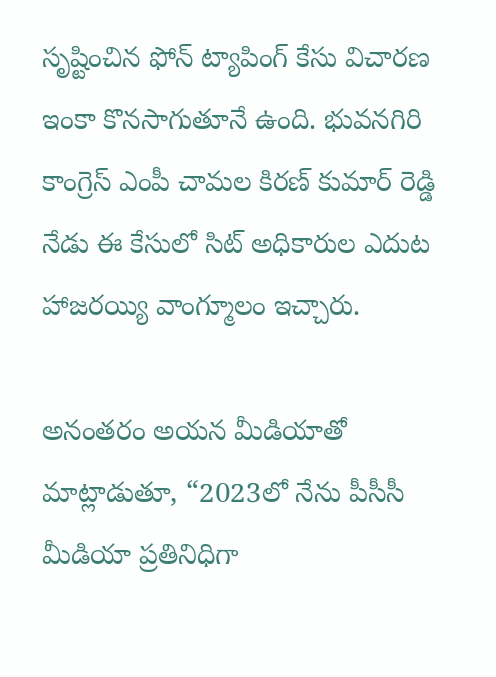సృష్టించిన ఫోన్ ట్యాపింగ్‌ కేసు విచారణ ఇంకా కొనసాగుతూనే ఉంది. భువనగిరి కాంగ్రెస్‌ ఎంపీ చామల కిరణ్ కుమార్‌ రెడ్డి నేడు ఈ కేసులో సిట్‌ అధికారుల ఎదుట హాజరయ్యి వాంగ్మూలం ఇచ్చారు.

అనంతరం అయన మీడియాతో మాట్లాడుతూ, “2023లో నేను పీసీసీ మీడియా ప్రతినిధిగా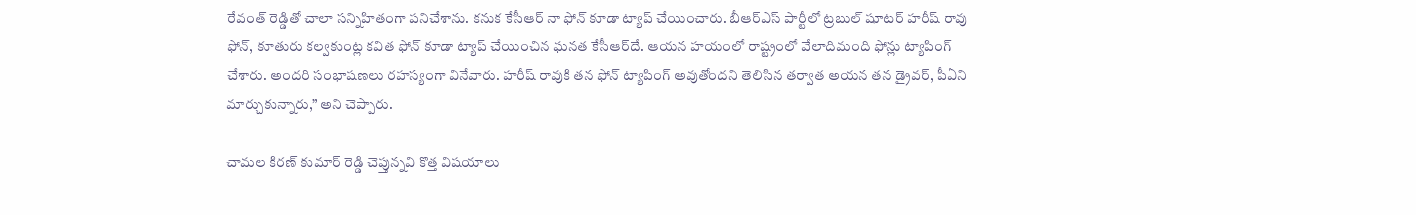రేవంత్ రెడ్డితో చాలా సన్నిహితంగా పనిచేశాను. కనుక కేసీఆర్‌ నా ఫోన్ కూడా ట్యాప్ చేయించారు. బీఆర్ఎస్‌ పార్టీలో ట్రబుల్ షూటర్ హరీష్‌ రావు ఫోన్, కూతురు కల్వకుంట్ల కవిత ఫోన్ కూడా ట్యాప్ చేయించిన ఘనత కేసీఆర్‌దే. ఆయన హయంలో రాష్ట్రంలో వేలాదిమంది ఫోన్లు ట్యాపింగ్ చేశారు. అందరి సంభాషణలు రహస్యంగా వినేవారు. హరీష్‌ రావుకి తన ఫోన్ ట్యాపింగ్ అవుతోందని తెలిసిన తర్వాత అయన తన డ్రైవర్, పీఏని మార్చుకున్నారు,” అని చెప్పారు.

చామల కిరణ్ కుమార్‌ రెడ్డి చెప్తున్నవి కొత్త విషయాలు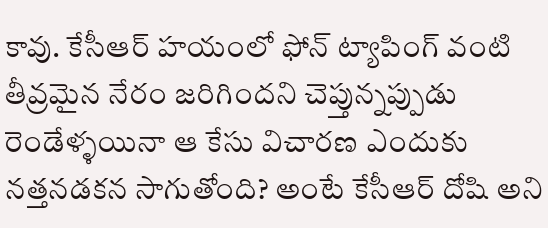కావు. కేసీఆర్‌ హయంలో ఫోన్ ట్యాపింగ్‌ వంటి తీవ్రమైన నేరం జరిగిందని చెప్తున్నప్పుడు రెండేళ్ళయినా ఆ కేసు విచారణ ఎందుకు నత్తనడకన సాగుతోంది? అంటే కేసీఆర్‌ దోషి అని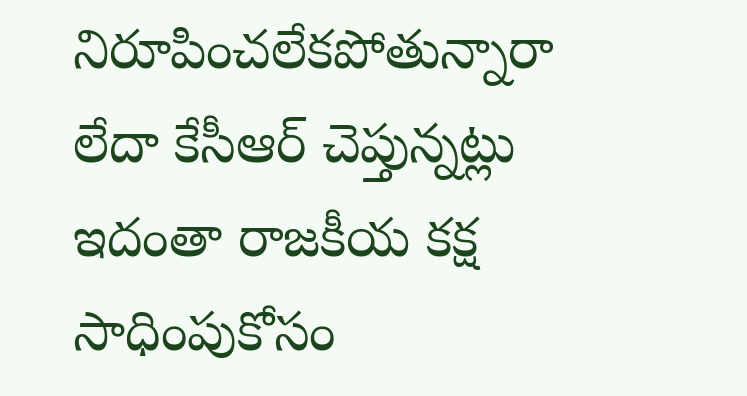నిరూపించలేకపోతున్నారా లేదా కేసీఆర్‌ చెప్తున్నట్లు ఇదంతా రాజకీయ కక్ష సాధింపుకోసం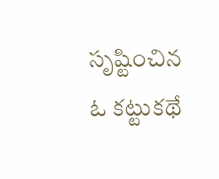సృష్టించిన ఓ కట్టుకథే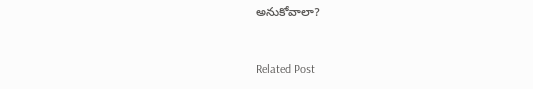అనుకోవాలా?



Related Post